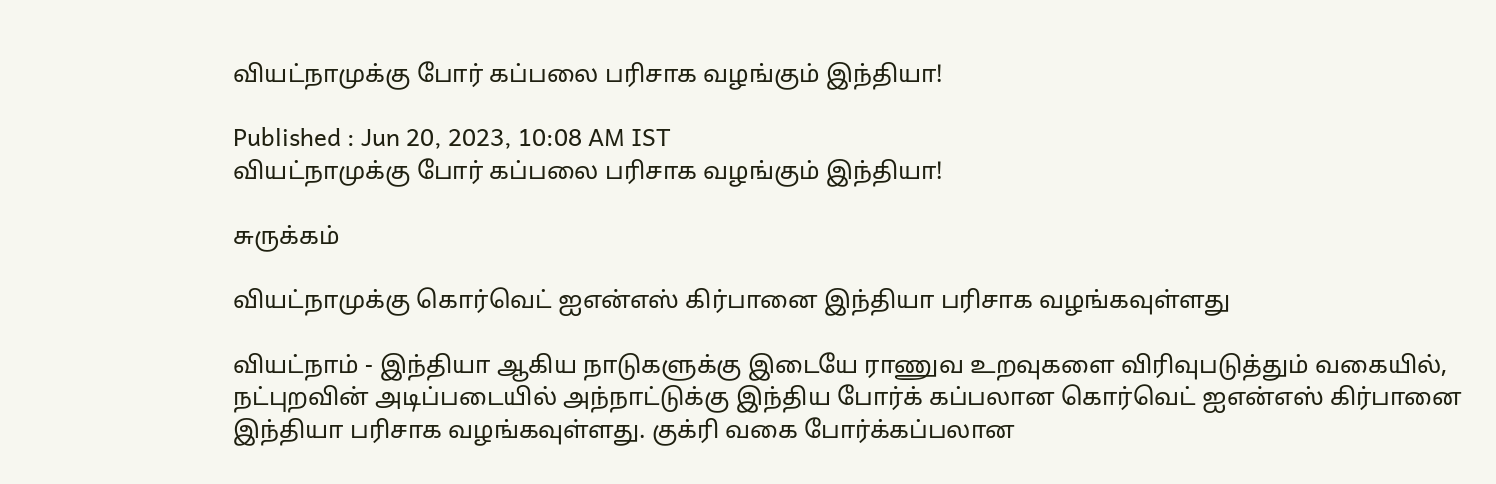வியட்நாமுக்கு போர் கப்பலை பரிசாக வழங்கும் இந்தியா!

Published : Jun 20, 2023, 10:08 AM IST
வியட்நாமுக்கு போர் கப்பலை பரிசாக வழங்கும் இந்தியா!

சுருக்கம்

வியட்நாமுக்கு கொர்வெட் ஐஎன்எஸ் கிர்பானை இந்தியா பரிசாக வழங்கவுள்ளது

வியட்நாம் - இந்தியா ஆகிய நாடுகளுக்கு இடையே ராணுவ உறவுகளை விரிவுபடுத்தும் வகையில், நட்புறவின் அடிப்படையில் அந்நாட்டுக்கு இந்திய போர்க் கப்பலான கொர்வெட் ஐஎன்எஸ் கிர்பானை இந்தியா பரிசாக வழங்கவுள்ளது. குக்ரி வகை போர்க்கப்பலான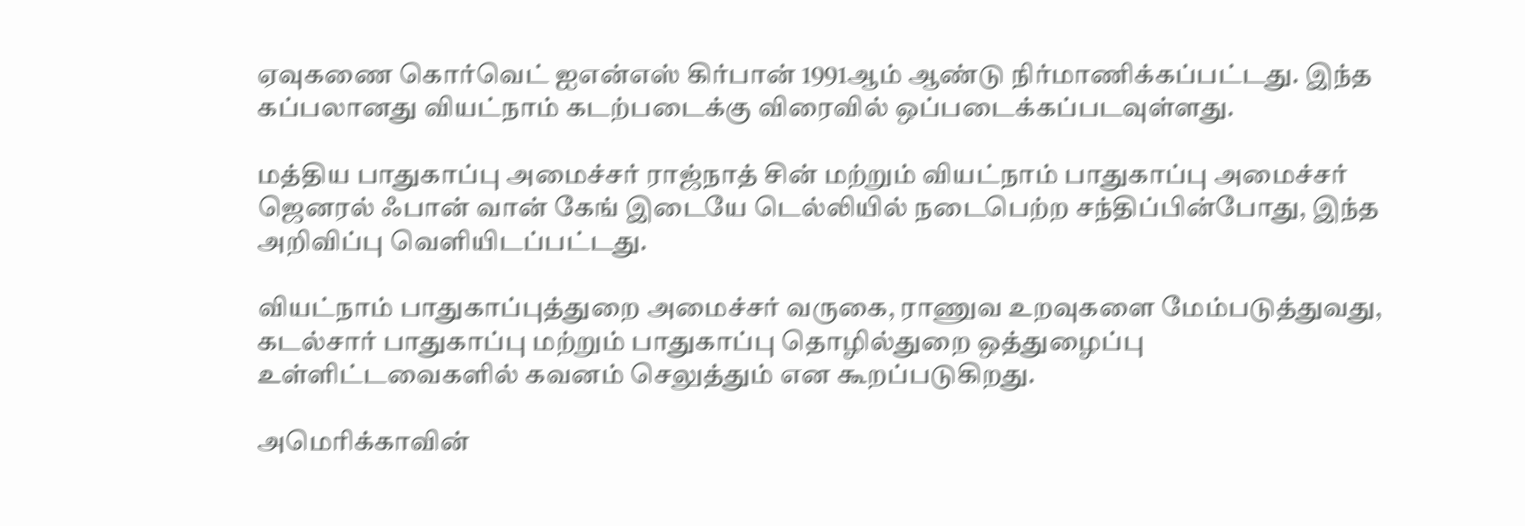ஏவுகணை கொர்வெட் ஐஎன்எஸ் கிர்பான் 1991ஆம் ஆண்டு நிர்மாணிக்கப்பட்டது. இந்த கப்பலானது வியட்நாம் கடற்படைக்கு விரைவில் ஒப்படைக்கப்படவுள்ளது.

மத்திய பாதுகாப்பு அமைச்சர் ராஜ்நாத் சின் மற்றும் வியட்நாம் பாதுகாப்பு அமைச்சர் ஜெனரல் ஃபான் வான் கேங் இடையே டெல்லியில் நடைபெற்ற சந்திப்பின்போது, இந்த அறிவிப்பு வெளியிடப்பட்டது.

வியட்நாம் பாதுகாப்புத்துறை அமைச்சர் வருகை, ராணுவ உறவுகளை மேம்படுத்துவது, கடல்சார் பாதுகாப்பு மற்றும் பாதுகாப்பு தொழில்துறை ஒத்துழைப்பு உள்ளிட்டவைகளில் கவனம் செலுத்தும் என கூறப்படுகிறது.

அமெரிக்காவின்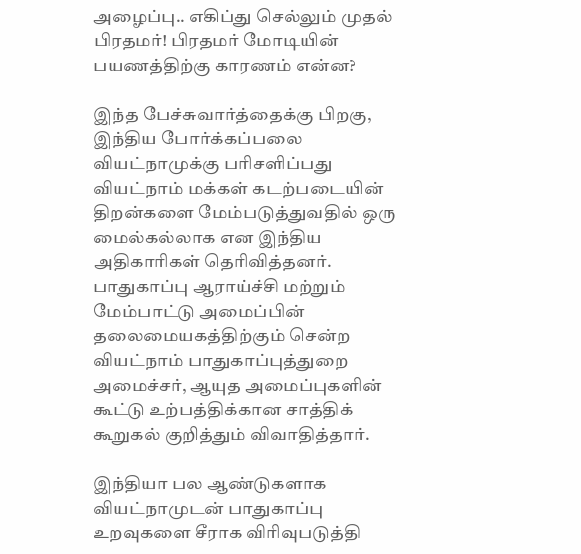அழைப்பு.. எகிப்து செல்லும் முதல் பிரதமர்! பிரதமர் மோடியின் பயணத்திற்கு காரணம் என்ன?

இந்த பேச்சுவார்த்தைக்கு பிறகு, இந்திய போர்க்கப்பலை வியட்நாமுக்கு பரிசளிப்பது வியட்நாம் மக்கள் கடற்படையின் திறன்களை மேம்படுத்துவதில் ஒரு மைல்கல்லாக என இந்திய அதிகாரிகள் தெரிவித்தனர். பாதுகாப்பு ஆராய்ச்சி மற்றும் மேம்பாட்டு அமைப்பின் தலைமையகத்திற்கும் சென்ற வியட்நாம் பாதுகாப்புத்துறை அமைச்சர், ஆயுத அமைப்புகளின் கூட்டு உற்பத்திக்கான சாத்திக் கூறுகல் குறித்தும் விவாதித்தார்.

இந்தியா பல ஆண்டுகளாக வியட்நாமுடன் பாதுகாப்பு உறவுகளை சீராக விரிவுபடுத்தி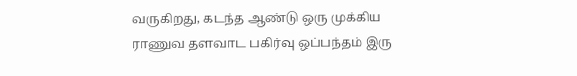வருகிறது, கடந்த ஆண்டு ஒரு முக்கிய ராணுவ தளவாட பகிர்வு ஒப்பந்தம் இரு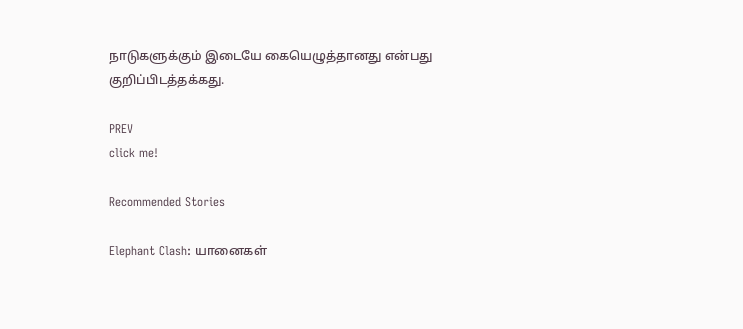நாடுகளுக்கும் இடையே கையெழுத்தானது என்பது குறிப்பிடத்தக்கது.

PREV
click me!

Recommended Stories

Elephant Clash: யானைகள்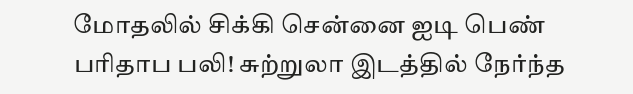மோதலில் சிக்கி சென்னை ஐடி பெண் பரிதாப பலி! சுற்றுலா இடத்தில் நேர்ந்த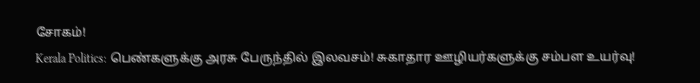சோகம்!
Kerala Politics: பெண்களுக்கு அரசு பேருந்தில் இலவசம்! சுகாதார ஊழியர்களுக்கு சம்பள உயர்வு!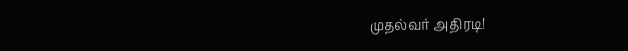முதல்வர் அதிரடி!